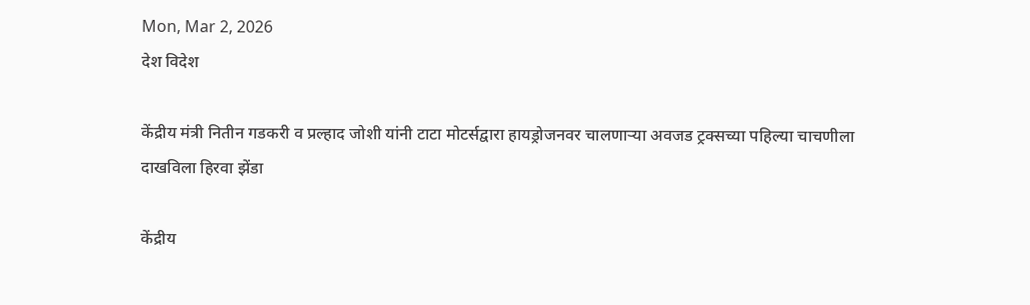Mon, Mar 2, 2026
देश विदेश

केंद्रीय मंत्री नितीन गडकरी व प्रल्हाद जोशी यांनी टाटा मोटर्सद्वारा हायड्रोजनवर चालणाऱ्या अवजड ट्रक्सच्या पहिल्या चाचणीला दाखविला हिरवा झेंडा

केंद्रीय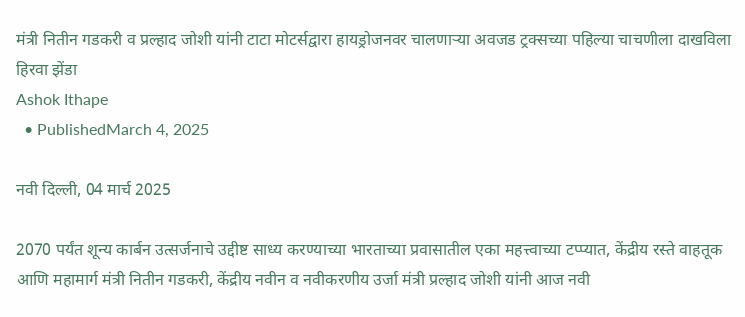मंत्री नितीन गडकरी व प्रल्हाद जोशी यांनी टाटा मोटर्सद्वारा हायड्रोजनवर चालणाऱ्या अवजड ट्रक्सच्या पहिल्या चाचणीला दाखविला हिरवा झेंडा
Ashok Ithape
  • PublishedMarch 4, 2025

नवी दिल्ली, 04 मार्च 2025

2070 पर्यंत शून्य कार्बन उत्सर्जनाचे उद्दीष्ट साध्य करण्याच्या भारताच्या प्रवासातील एका महत्त्वाच्या टप्प्यात, केंद्रीय रस्ते वाहतूक आणि महामार्ग मंत्री नितीन गडकरी, केंद्रीय नवीन व नवीकरणीय उर्जा मंत्री प्रल्हाद जोशी यांनी आज नवी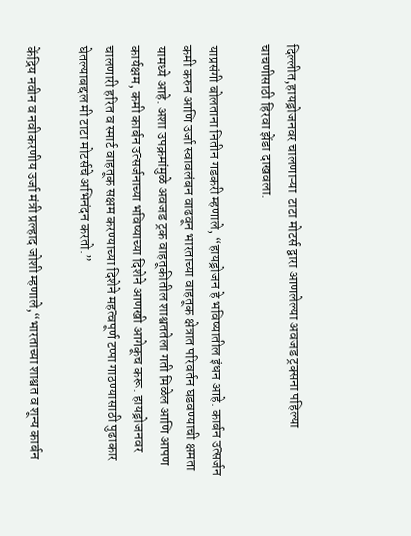दिल्लीत,हायड्रोजनवर चालणाऱ्या  टाटा मोटर्स द्वारा आणलेल्या अवजड ट्रक्सना पहिल्या चाचणीसाठी हिरवा झेंडा दाखवला.

याप्रसंगी बोलताना नितीन गडकरी म्हणाले, “हायड्रोजन हे भविष्यातील इंधन आहे. कार्बन उत्सर्जन कमी करुन आणि उर्जा स्वावलंबन वाढवून भारताच्या वाहतूक क्षेत्रात परिवर्तन घडवण्याची क्षमता यामध्ये आहे. अशा उपक्रमांमुळे अवजड ट्रक वाहतूकीतील शाश्वततेला गती मिळेल आणि आपण कार्यक्षम, कमी कार्बन उत्सर्जनाच्या भविष्याच्या दिशेने आणखी आगेकूच करू. हायड्रोजनवर चालणारी हरित व स्मार्ट वाहतूक सक्षम करण्याच्या दिशेने महत्वपूर्ण टप्पा गाठण्यासाठी पुढाकार घेतल्याबद्दल मी टाटा मोटर्सचे अभिनंदन करतो.”

केंद्रिय नवीन व नवीकरणीय उर्जा मंत्री प्रल्हाद जोशी म्हणाले,“भारताच्या शाश्वत व शून्य कार्बन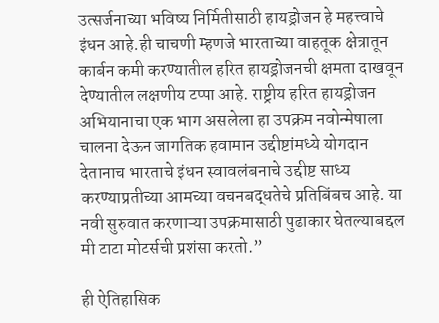उत्सर्जनाच्या भविष्य निर्मितीसाठी हायड्रोजन हे महत्त्वाचे इंधन आहे.ही चाचणी म्हणजे भारताच्या वाहतूक क्षेत्रातून कार्बन कमी करण्यातील हरित हायड्रोजनची क्षमता दाखवून देण्यातील लक्षणीय टप्पा आहे. राष्ट्रीय हरित हायड्रोजन अभियानाचा एक भाग असलेला हा उपक्रम नवोन्मेषाला चालना देऊन जागतिक हवामान उद्दीष्टांमध्ये योगदान देतानाच भारताचे इंधन स्वावलंबनाचे उद्दीष्ट साध्य करण्याप्रतीच्या आमच्या वचनबद्धतेचे प्रतिबिंबच आहे. या नवी सुरुवात करणाऱ्या उपक्रमासाठी पुढाकार घेतल्याबद्दल मी टाटा मोटर्सची प्रशंसा करतो.”

ही ऐतिहासिक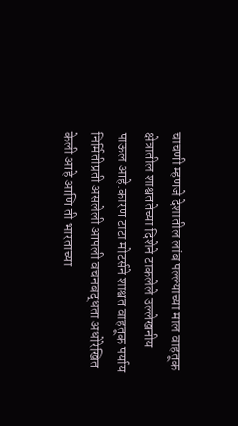चाचणी म्हणजे देशातील लांब पल्ल्याच्या माल वाहतूक क्षेत्रातील शाश्वततेच्या दिशेने टाकलेले उल्लेखनीय पाऊल आहे.कारण टाटा मोटर्सने शाश्वत वाहतूक पर्याय निर्मितीप्रती असलेली आपली वचनबद्धता अधोरेखित केली आहे आणि ती भारताच्या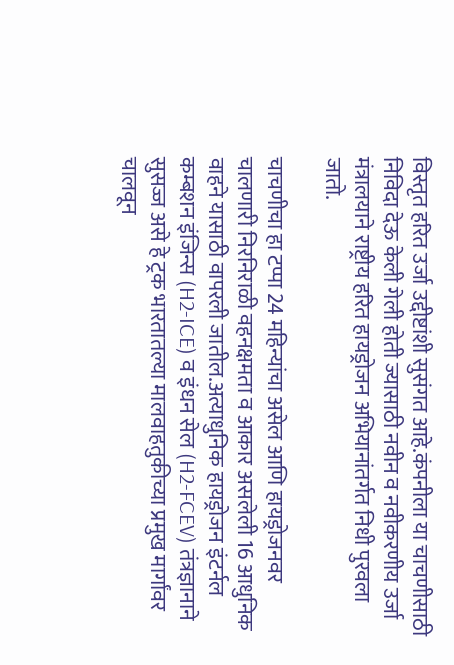विस्तृत हरित उर्जा उद्दीष्टांशी सुसंगत आहे.कंपनीला या चाचणीसाठी निविदा देऊ केली गेली होती ज्यासाठी नवीन व नवीकरणीय उर्जा मंत्रालयाने राष्ट्रीय हरित हायड्रोजन अभियानांतर्गत निधी पुरवला जातो.

चाचणीचा हा टप्पा 24 महिन्यांचा असेल आणि हायड्रोजनवर चालणारी निरनिराळी वहनक्षमता व आकार असलेली 16 आधुनिक वाहने यासाठी वापरली जातील.अत्याधुनिक हायड्रोजन इंटर्नल कम्बशन इंजिन्स (H2-ICE) व इंधन सेल (H2-FCEV) तंत्रज्ञानाने सुसज्ज असे हे ट्रक भारतातल्या मालवाहतुकीच्या प्रमुख मार्गांवर चालवून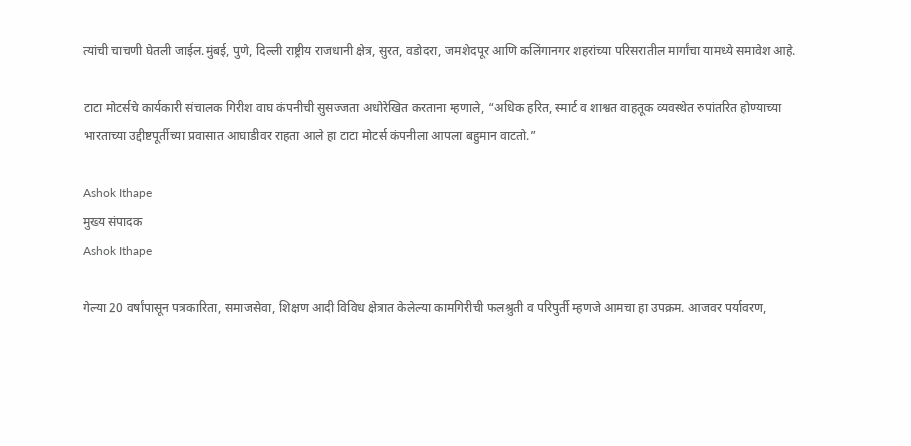त्यांची चाचणी घेतली जाईल.मुंबई, पुणे, दिल्ली राष्ट्रीय राजधानी क्षेत्र, सुरत, वडोदरा, जमशेदपूर आणि कलिंगानगर शहरांच्या परिसरातील मार्गांचा यामध्ये समावेश आहे.

टाटा मोटर्सचे कार्यकारी संचालक गिरीश वाघ कंपनीची सुसज्जता अधोरेखित करताना म्हणाले, “अधिक हरित, स्मार्ट व शाश्वत वाहतूक व्यवस्थेत रुपांतरित होण्याच्या भारताच्या उद्दीष्टपूर्तीच्या प्रवासात आघाडीवर राहता आले हा टाटा मोटर्स कंपनीला आपला बहुमान वाटतो.”

Ashok Ithape
मुख्य संपादक
Ashok Ithape

गेल्या 20 वर्षांपासून पत्रकारिता, समाजसेवा, शिक्षण आदी विविध क्षेत्रात केलेल्या कामगिरीची फलश्रुती व परिपुर्ती म्हणजे आमचा हा उपक्रम. आजवर पर्यावरण,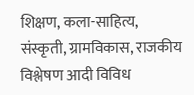शिक्षण, कला-साहित्य, संस्कृती, ग्रामविकास, राजकीय विश्लेषण आदी विविध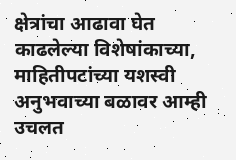क्षेत्रांचा आढावा घेत काढलेल्या विशेषांकाच्या, माहितीपटांच्या यशस्वी अनुभवाच्या बळावर आम्ही उचलत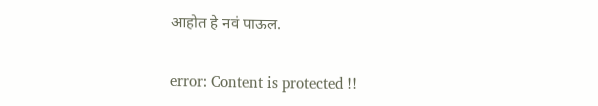आहोत हे नवं पाऊल.

error: Content is protected !!